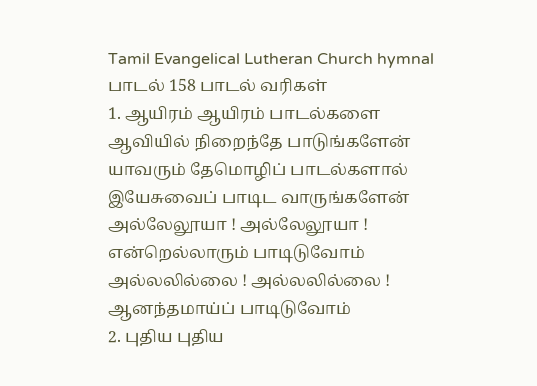Tamil Evangelical Lutheran Church hymnal
பாடல் 158 பாடல் வரிகள்
1. ஆயிரம் ஆயிரம் பாடல்களை
ஆவியில் நிறைந்தே பாடுங்களேன்
யாவரும் தேமொழிப் பாடல்களால்
இயேசுவைப் பாடிட வாருங்களேன்
அல்லேலூயா ! அல்லேலூயா !
என்றெல்லாரும் பாடிடுவோம்
அல்லலில்லை ! அல்லலில்லை !
ஆனந்தமாய்ப் பாடிடுவோம்
2. புதிய புதிய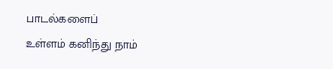பாடல்களைப்
உள்ளம் கனிந்து நாம்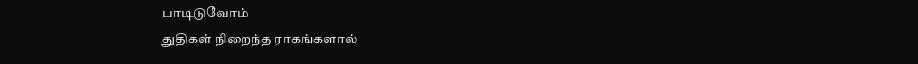பாடிடுவோம்
துதிகள் நிறைந்த ராகங்களால்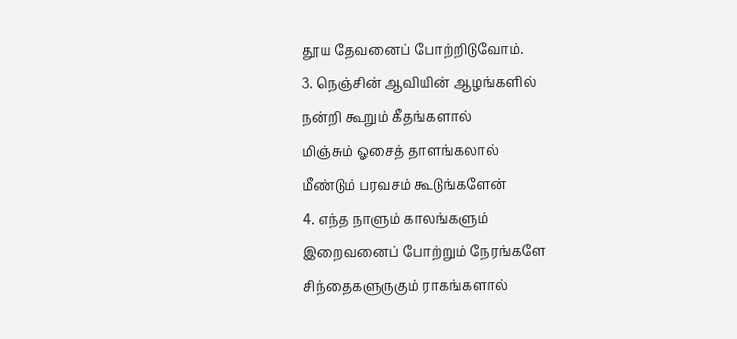தூய தேவனைப் போற்றிடுவோம்.
3. நெஞ்சின் ஆவியின் ஆழங்களில்
நன்றி கூறும் கீதங்களால்
மிஞ்சும் ஓசைத் தாளங்கலால்
மீண்டும் பரவசம் கூடுங்களேன்
4. எந்த நாளும் காலங்களும்
இறைவனைப் போற்றும் நேரங்களே
சிந்தைகளுருகும் ராகங்களால்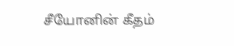சீயோனின் கீதம்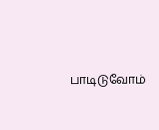பாடிடுவோம்